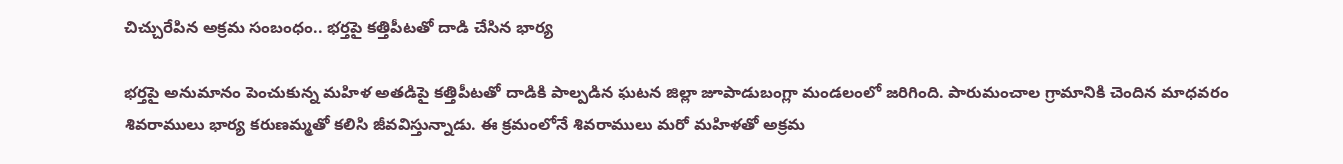చిచ్చురేపిన అక్రమ సంబంధం.. భర్తపై కత్తిపీటతో దాడి చేసిన భార్య

భర్తపై అనుమానం పెంచుకున్న మహిళ అతడిపై కత్తిపీటతో దాడికి పాల్పడిన ఘటన జిల్లా జూపాడుబంగ్లా మండలంలో జరిగింది. పారుమంచాల గ్రామానికి చెందిన మాధవరం శివరాములు భార్య కరుణమ్మతో కలిసి జీవవిస్తున్నాడు. ఈ క్రమంలోనే శివరాములు మరో మహిళతో అక్రమ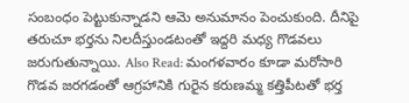సంబంధం పెట్టుకున్నాడని ఆమె అనుమానం పెంచుకుంది. దీనిపై తరుచూ భర్తను నిలదీస్తుండటంతో ఇద్దరి మధ్య గొడవలు జరుగుతున్నాయి. Also Read: మంగళవారం కూడా మరోసారి గొడవ జరగడంతో ఆగ్రహానికి గురైన కరుణమ్మ కత్తిపీటతో భర్త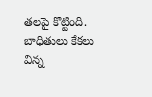తలపై కొట్టింది. బాధితులు కేకలు విన్న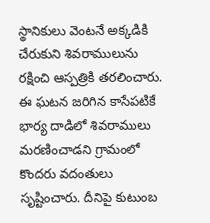స్థానికులు వెంటనే అక్కడికి చేరుకుని శివరాములును రక్షించి ఆస్పత్రికి తరలించారు. ఈ ఘటన జరిగిన కాసేపటికే భార్య దాడిలో శివరాములు మరణించాడని గ్రామంలో కొందరు వదంతులు సృష్టించారు. దీనిపై కుటుంబ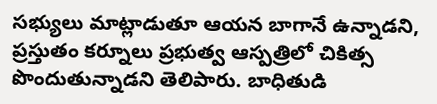సభ్యులు మాట్లాడుతూ ఆయన బాగానే ఉన్నాడని, ప్రస్తుతం కర్నూలు ప్రభుత్వ ఆస్పత్రిలో చికిత్స పొందుతున్నాడని తెలిపారు. బాధితుడి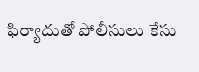ఫిర్యాదుతో పోలీసులు కేసు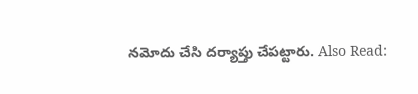నమోదు చేసి దర్యాప్తు చేపట్టారు. Also Read: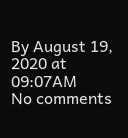By August 19, 2020 at 09:07AM
No comments